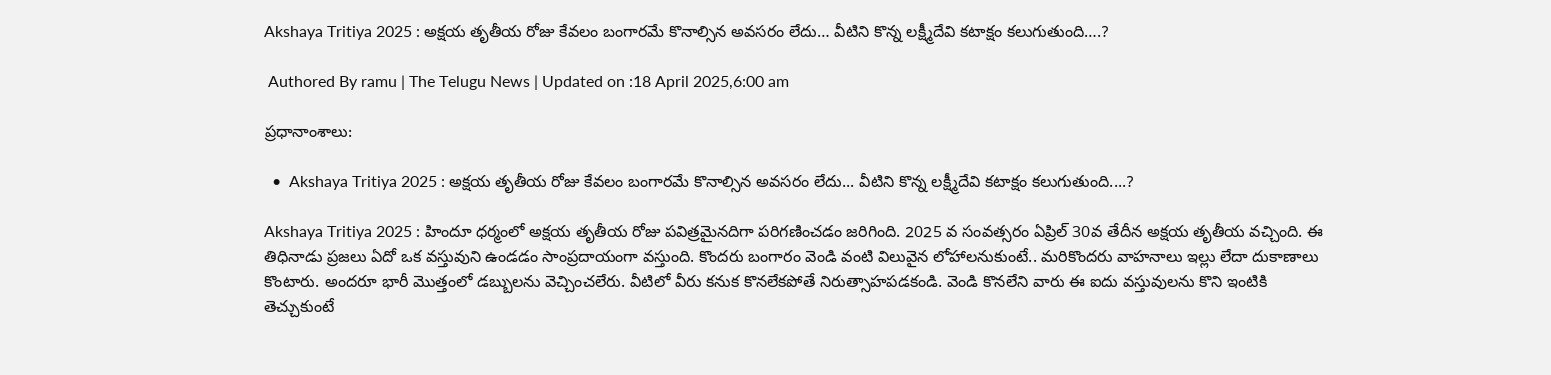Akshaya Tritiya 2025 : అక్షయ తృతీయ రోజు కేవలం బంగారమే కొనాల్సిన అవసరం లేదు… వీటిని కొన్న లక్ష్మీదేవి కటాక్షం కలుగుతుంది….?

 Authored By ramu | The Telugu News | Updated on :18 April 2025,6:00 am

ప్రధానాంశాలు:

  •  Akshaya Tritiya 2025 : అక్షయ తృతీయ రోజు కేవలం బంగారమే కొనాల్సిన అవసరం లేదు... వీటిని కొన్న లక్ష్మీదేవి కటాక్షం కలుగుతుంది....?

Akshaya Tritiya 2025 : హిందూ ధర్మంలో అక్షయ తృతీయ రోజు పవిత్రమైనదిగా పరిగణించడం జరిగింది. 2025 వ సంవత్సరం ఏప్రిల్ 30వ తేదీన అక్షయ తృతీయ వచ్చింది. ఈ తిధినాడు ప్రజలు ఏదో ఒక వస్తువుని ఉండడం సాంప్రదాయంగా వస్తుంది. కొందరు బంగారం వెండి వంటి విలువైన లోహాలనుకుంటే.. మరికొందరు వాహనాలు ఇల్లు లేదా దుకాణాలు కొంటారు. అందరూ భారీ మొత్తంలో డబ్బులను వెచ్చించలేరు. వీటిలో వీరు కనుక కొనలేకపోతే నిరుత్సాహపడకండి. వెండి కొనలేని వారు ఈ ఐదు వస్తువులను కొని ఇంటికి తెచ్చుకుంటే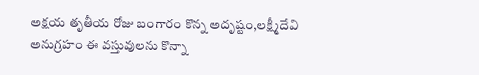అక్షయ తృతీయ రోజు బంగారం కొన్న అదృష్టం,లక్ష్మీదేవి అనుగ్రహం ఈ వస్తువులను కొన్నా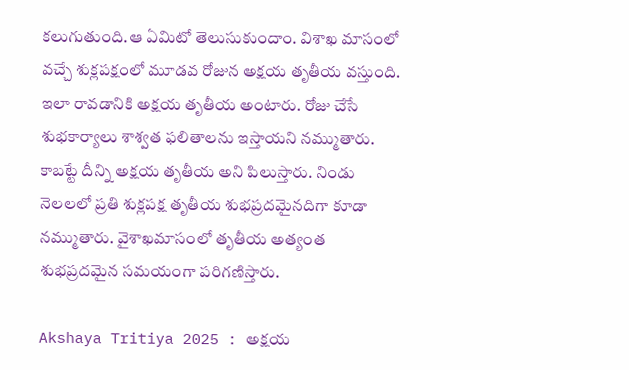కలుగుతుంది.ఆ ఏమిటో తెలుసుకుందాం. విశాఖ మాసంలో వచ్చే శుక్లపక్షంలో మూడవ రోజున అక్షయ తృతీయ వస్తుంది. ఇలా రావడానికి అక్షయ తృతీయ అంటారు. రోజు చేసే శుభకార్యాలు శాశ్వత ఫలితాలను ఇస్తాయని నమ్ముతారు. కాబట్టే దీన్ని అక్షయ తృతీయ అని పిలుస్తారు. నిండు నెలలలో ప్రతి శుక్లపక్ష తృతీయ శుభప్రదమైనదిగా కూడా నమ్ముతారు. వైశాఖమాసంలో తృతీయ అత్యంత శుభప్రదమైన సమయంగా పరిగణిస్తారు.

Akshaya Tritiya 2025 : అక్షయ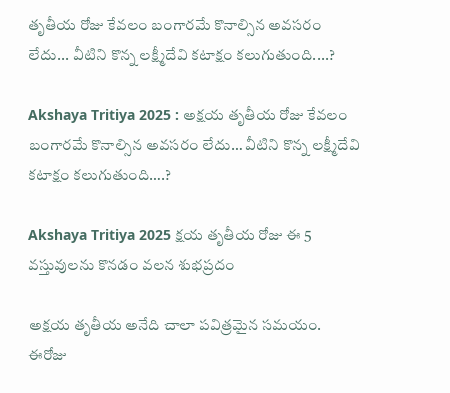తృతీయ రోజు కేవలం బంగారమే కొనాల్సిన అవసరం లేదు... వీటిని కొన్న లక్ష్మీదేవి కటాక్షం కలుగుతుంది....?

Akshaya Tritiya 2025 : అక్షయ తృతీయ రోజు కేవలం బంగారమే కొనాల్సిన అవసరం లేదు… వీటిని కొన్న లక్ష్మీదేవి కటాక్షం కలుగుతుంది….?

Akshaya Tritiya 2025 క్షయ తృతీయ రోజు ఈ 5 వస్తువులను కొనడం వలన శుభప్రదం

అక్షయ తృతీయ అనేది చాలా పవిత్రమైన సమయం. ఈరోజు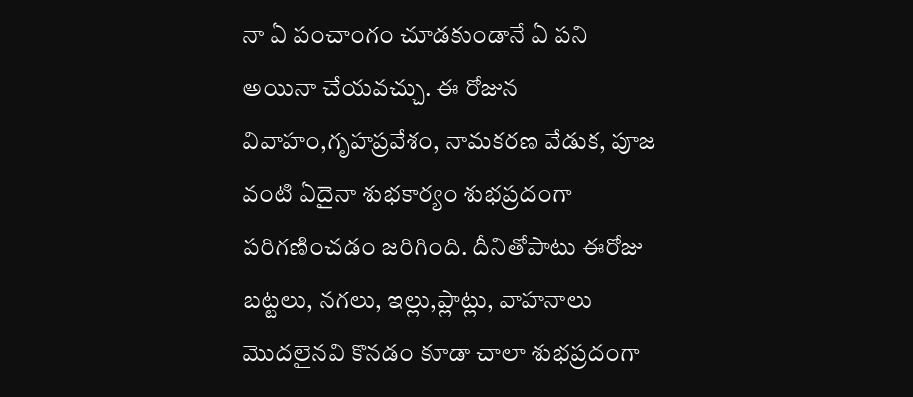నా ఏ పంచాంగం చూడకుండానే ఏ పని అయినా చేయవచ్చు. ఈ రోజున వివాహం,గృహప్రవేశం, నామకరణ వేడుక, పూజ వంటి ఏదైనా శుభకార్యం శుభప్రదంగా పరిగణించడం జరిగింది. దీనితోపాటు ఈరోజు బట్టలు, నగలు, ఇల్లు,ప్లాట్లు, వాహనాలు మొదలైనవి కొనడం కూడా చాలా శుభప్రదంగా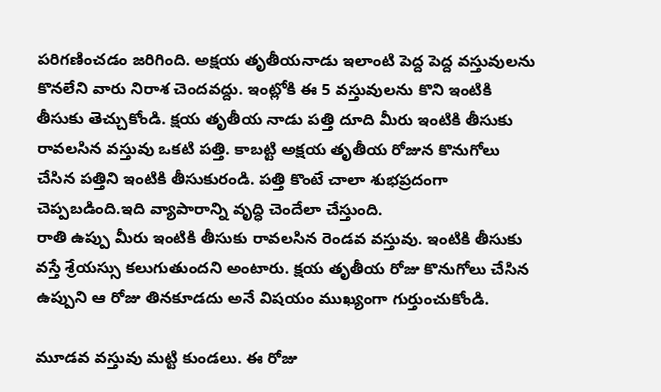పరిగణించడం జరిగింది. అక్షయ తృతీయనాడు ఇలాంటి పెద్ద పెద్ద వస్తువులను కొనలేని వారు నిరాశ చెందవద్దు. ఇంట్లోకి ఈ 5 వస్తువులను కొని ఇంటికి తీసుకు తెచ్చుకోండి. క్షయ తృతీయ నాడు పత్తి దూది మీరు ఇంటికి తీసుకు రావలసిన వస్తువు ఒకటి పత్తి. కాబట్టి అక్షయ తృతీయ రోజున కొనుగోలు చేసిన పత్తిని ఇంటికి తీసుకురండి. పత్తి కొంటే చాలా శుభప్రదంగా చెప్పబడింది.ఇది వ్యాపారాన్ని వృద్ధి చెందేలా చేస్తుంది.
రాతి ఉప్పు మీరు ఇంటికి తీసుకు రావలసిన రెండవ వస్తువు. ఇంటికి తీసుకు వస్తే శ్రేయస్సు కలుగుతుందని అంటారు. క్షయ తృతీయ రోజు కొనుగోలు చేసిన ఉప్పుని ఆ రోజు తినకూడదు అనే విషయం ముఖ్యంగా గుర్తుంచుకోండి.

మూడవ వస్తువు మట్టి కుండలు. ఈ రోజు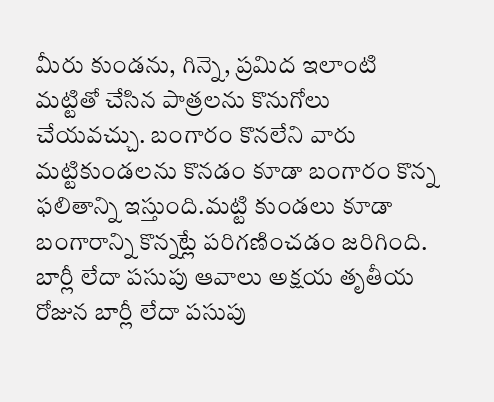మీరు కుండను, గిన్నె, ప్రమిద ఇలాంటి మట్టితో చేసిన పాత్రలను కొనుగోలు చేయవచ్చు. బంగారం కొనలేని వారు మట్టికుండలను కొనడం కూడా బంగారం కొన్న ఫలితాన్ని ఇస్తుంది.మట్టి కుండలు కూడా బంగారాన్ని కొన్నట్లే పరిగణించడం జరిగింది. బార్లీ లేదా పసుపు ఆవాలు అక్షయ తృతీయ రోజున బార్లీ లేదా పసుపు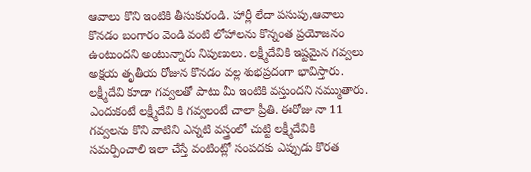ఆవాలు కొని ఇంటికి తీసుకురండి. హార్లీ లేదా పసుపు,ఆవాలు కొనడం బంగారం వెండి వంటి లోహాలను కొన్నంత ప్రయోజనం ఉంటుందని అంటున్నారు నిపుణులు. లక్ష్మీదేవికి ఇష్టమైన గవ్వలు అక్షయ తృతీయ రోజున కొనడం వల్ల శుభప్రదంగా భావిస్తారు. లక్ష్మీదేవి కూడా గవ్వలతో పాటు మీ ఇంటికి వస్తుందని నమ్ముతారు. ఎందుకంటే లక్ష్మీదేవి కి గవ్వలంటే చాలా ప్రీతి. ఈరోజు నా 11 గవ్వలను కొని వాటిని ఎన్నటి వస్త్రంలో చుట్టి లక్ష్మీదేవికి సమర్పించాలి ఇలా చేస్తే వంటింట్లో సంపదకు ఎప్పుడు కొరత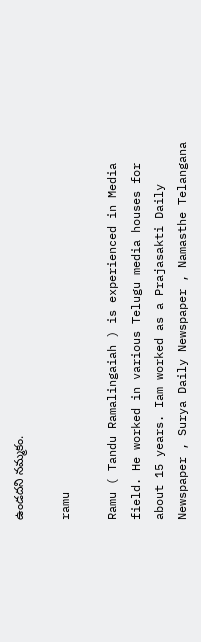ఉండదని నమ్మకం.

ramu

Ramu ( Tandu Ramalingaiah ) is experienced in Media field. He worked in various Telugu media houses for about 15 years. Iam worked as a Prajasakti Daily Newspaper , Surya Daily Newspaper , Namasthe Telangana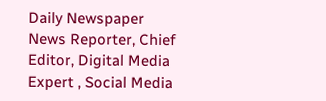Daily Newspaper News Reporter, Chief Editor, Digital Media Expert , Social Media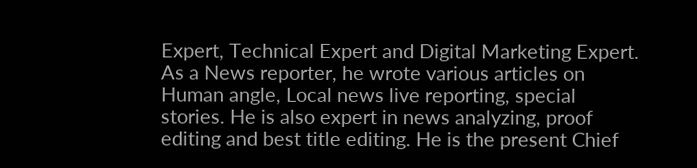Expert, Technical Expert and Digital Marketing Expert. As a News reporter, he wrote various articles on Human angle, Local news live reporting, special stories. He is also expert in news analyzing, proof editing and best title editing. He is the present Chief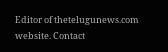Editor of thetelugunews.com website. Contact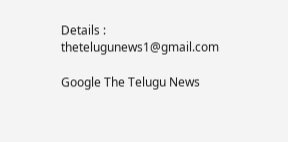Details : thetelugunews1@gmail.com

Google The Telugu News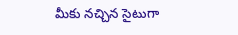మీకు నచ్చిన సైటుగా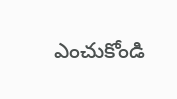ఎంచుకోండి